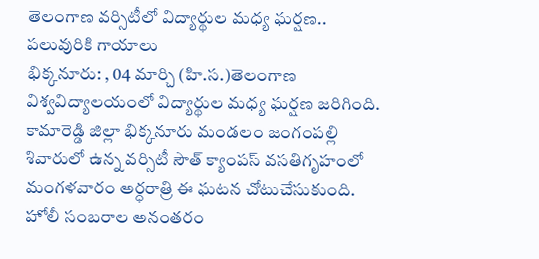తెలంగాణ వర్సిటీలో విద్యార్థుల మధ్య ఘర్షణ.. పలువురికి గాయాలు
భిక్కనూరు: , 04 మార్చి (హి.స.)తెలంగాణ విశ్వవిద్యాలయంలో విద్యార్థుల మధ్య ఘర్షణ జరిగింది. కామారెడ్డి జిల్లా భిక్కనూరు మండలం జంగంపల్లి శివారులో ఉన్న వర్సిటీ సౌత్ క్యాంపస్ వసతిగృహంలో మంగళవారం అర్ధరాత్రి ఈ ఘటన చోటుచేసుకుంది. హోలీ సంబరాల అనంతరం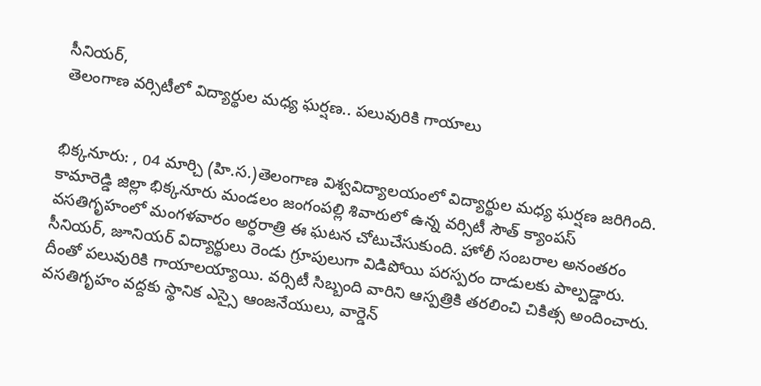సీనియర్,
తెలంగాణ వర్సిటీలో విద్యార్థుల మధ్య ఘర్షణ.. పలువురికి గాయాలు


భిక్కనూరు: , 04 మార్చి (హి.స.)తెలంగాణ విశ్వవిద్యాలయంలో విద్యార్థుల మధ్య ఘర్షణ జరిగింది. కామారెడ్డి జిల్లా భిక్కనూరు మండలం జంగంపల్లి శివారులో ఉన్న వర్సిటీ సౌత్ క్యాంపస్ వసతిగృహంలో మంగళవారం అర్ధరాత్రి ఈ ఘటన చోటుచేసుకుంది. హోలీ సంబరాల అనంతరం సీనియర్, జూనియర్ విద్యార్థులు రెండు గ్రూపులుగా విడిపోయి పరస్పరం దాడులకు పాల్పడ్డారు. దీంతో పలువురికి గాయాలయ్యాయి. వర్సిటీ సిబ్బంది వారిని ఆస్పత్రికి తరలించి చికిత్స అందించారు. వసతిగృహం వద్దకు స్థానిక ఎస్సై ఆంజనేయులు, వార్డెన్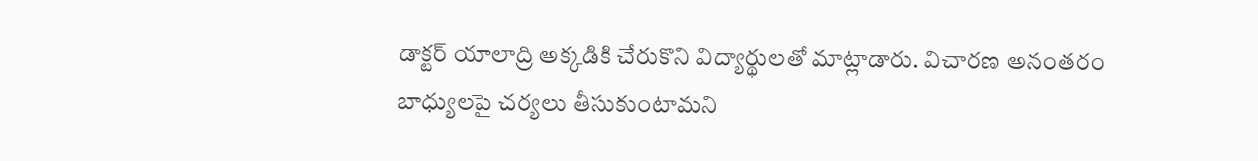డాక్టర్ యాలాద్రి అక్కడికి చేరుకొని విద్యార్థులతో మాట్లాడారు. విచారణ అనంతరం బాధ్యులపై చర్యలు తీసుకుంటామని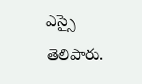ఎస్సై తెలిపారు.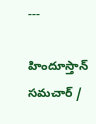---

హిందూస్తాన్ సమచార్ /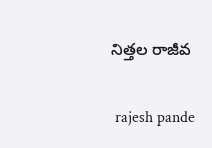నిత్తల రాజీవ


 rajesh pande